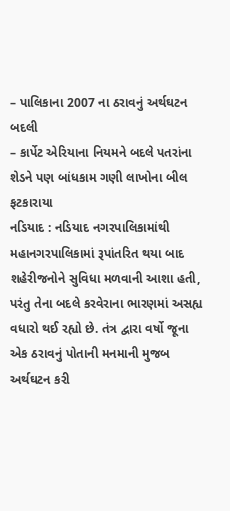– પાલિકાના 2007 ના ઠરાવનું અર્થઘટન બદલી
– કાર્પેટ એરિયાના નિયમને બદલે પતરાંના શેડને પણ બાંધકામ ગણી લાખોના બીલ ફટકારાયા
નડિયાદ : નડિયાદ નગરપાલિકામાંથી મહાનગરપાલિકામાં રૂપાંતરિત થયા બાદ શહેરીજનોને સુવિધા મળવાની આશા હતી, પરંતુ તેના બદલે કરવેરાના ભારણમાં અસહ્ય વધારો થઈ રહ્યો છે. તંત્ર દ્વારા વર્ષો જૂના એક ઠરાવનું પોતાની મનમાની મુજબ અર્થઘટન કરી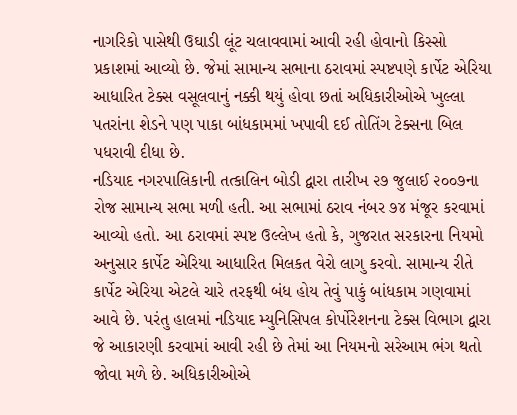નાગરિકો પાસેથી ઉઘાડી લૂંટ ચલાવવામાં આવી રહી હોવાનો કિસ્સો પ્રકાશમાં આવ્યો છે. જેમાં સામાન્ય સભાના ઠરાવમાં સ્પષ્ટપણે કાર્પેટ એરિયા આધારિત ટેક્સ વસૂલવાનું નક્કી થયું હોવા છતાં અધિકારીઓએ ખુલ્લા પતરાંના શેડને પણ પાકા બાંધકામમાં ખપાવી દઈ તોતિંગ ટેક્સના બિલ પધરાવી દીધા છે.
નડિયાદ નગરપાલિકાની તત્કાલિન બોડી દ્વારા તારીખ ૨૭ જુલાઈ ૨૦૦૭ના રોજ સામાન્ય સભા મળી હતી. આ સભામાં ઠરાવ નંબર ૭૪ મંજૂર કરવામાં આવ્યો હતો. આ ઠરાવમાં સ્પષ્ટ ઉલ્લેખ હતો કે, ગુજરાત સરકારના નિયમો અનુસાર કાર્પેટ એરિયા આધારિત મિલકત વેરો લાગુ કરવો. સામાન્ય રીતે કાર્પેટ એરિયા એટલે ચારે તરફથી બંધ હોય તેવું પાકું બાંધકામ ગણવામાં આવે છે. પરંતુ હાલમાં નડિયાદ મ્યુનિસિપલ કોર્પોરેશનના ટેક્સ વિભાગ દ્વારા જે આકારણી કરવામાં આવી રહી છે તેમાં આ નિયમનો સરેઆમ ભંગ થતો જોવા મળે છે. અધિકારીઓએ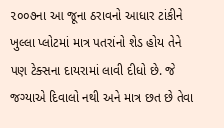૨૦૦૭ના આ જૂના ઠરાવનો આધાર ટાંકીને ખુલ્લા પ્લોટમાં માત્ર પતરાંનો શેડ હોય તેને પણ ટેક્સના દાયરામાં લાવી દીધો છે. જે જગ્યાએ દિવાલો નથી અને માત્ર છત છે તેવા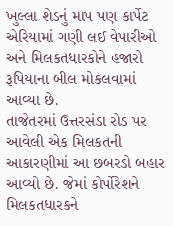ખુલ્લા શેડનું માપ પણ કાર્પેટ એરિયામાં ગણી લઈ વેપારીઓ અને મિલકતધારકોને હજારો રૂપિયાના બીલ મોકલવામાં આવ્યા છે.
તાજેતરમાં ઉત્તરસંડા રોડ પર આવેલી એક મિલકતની આકારણીમાં આ છબરડો બહાર આવ્યો છે. જેમાં કોર્પોરેશને મિલકતધારકને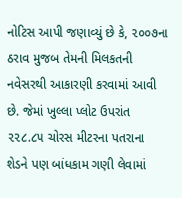નોટિસ આપી જણાવ્યું છે કે, ૨૦૦૭ના ઠરાવ મુજબ તેમની મિલકતની નવેસરથી આકારણી કરવામાં આવી છે. જેમાં ખુલ્લા પ્લોટ ઉપરાંત ૨૨૮.૮૫ ચોરસ મીટરના પતરાના શેડને પણ બાંધકામ ગણી લેવામાં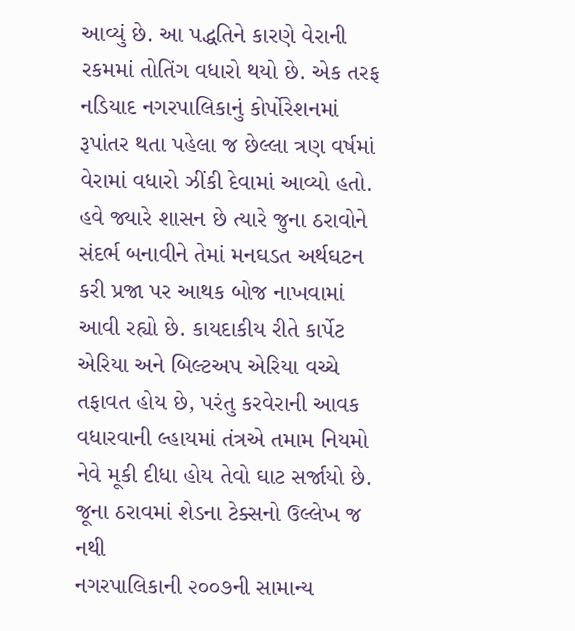આવ્યું છે. આ પદ્ધતિને કારણે વેરાની રકમમાં તોતિંગ વધારો થયો છે. એક તરફ નડિયાદ નગરપાલિકાનું કોર્પોરેશનમાં રૂપાંતર થતા પહેલા જ છેલ્લા ત્રણ વર્ષમાં વેરામાં વધારો ઝીંકી દેવામાં આવ્યો હતો. હવે જ્યારે શાસન છે ત્યારે જુના ઠરાવોને સંદર્ભ બનાવીને તેમાં મનઘડત અર્થઘટન કરી પ્રજા પર આથક બોજ નાખવામાં આવી રહ્યો છે. કાયદાકીય રીતે કાર્પેટ એરિયા અને બિલ્ટઅપ એરિયા વચ્ચે તફાવત હોય છે, પરંતુ કરવેરાની આવક વધારવાની લ્હાયમાં તંત્રએ તમામ નિયમો નેવે મૂકી દીધા હોય તેવો ઘાટ સર્જાયો છે.
જૂના ઠરાવમાં શેડના ટેક્સનો ઉલ્લેખ જ નથી
નગરપાલિકાની ૨૦૦૭ની સામાન્ય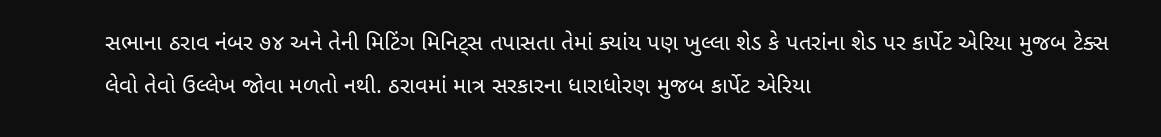સભાના ઠરાવ નંબર ૭૪ અને તેની મિટિંગ મિનિટ્સ તપાસતા તેમાં ક્યાંય પણ ખુલ્લા શેડ કે પતરાંના શેડ પર કાર્પેટ એરિયા મુજબ ટેક્સ લેવો તેવો ઉલ્લેખ જોવા મળતો નથી. ઠરાવમાં માત્ર સરકારના ધારાધોરણ મુજબ કાર્પેટ એરિયા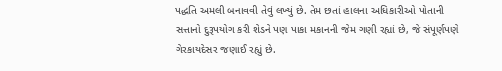પદ્ધતિ અમલી બનાવવી તેવું લખ્યું છે. તેમ છતાં હાલના અધિકારીઓ પોતાની સત્તાનો દુરૂપયોગ કરી શેડને પણ પાકા મકાનની જેમ ગણી રહ્યાં છે, જે સંપૂર્ણપણે ગેરકાયદેસર જણાઈ રહ્યું છે.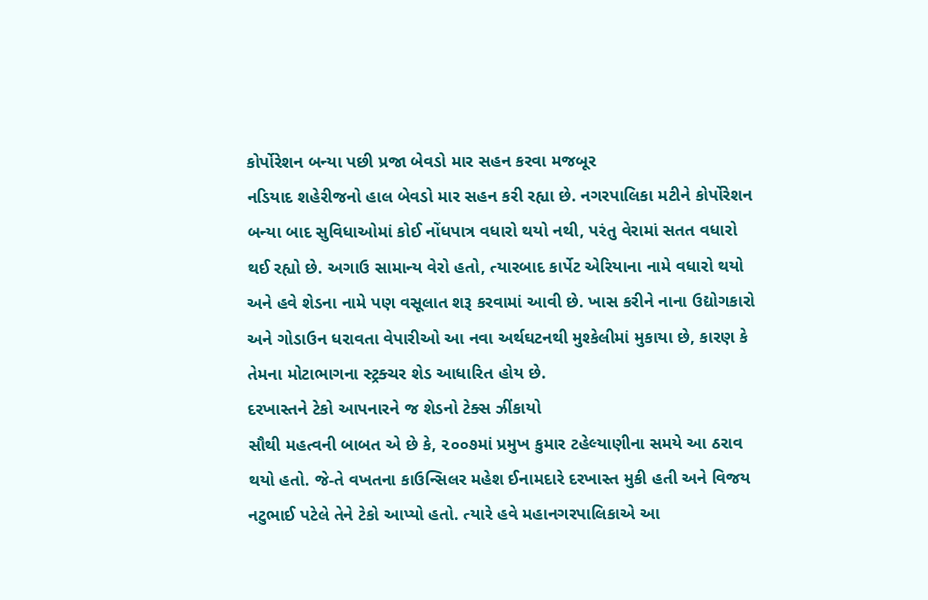કોર્પોરેશન બન્યા પછી પ્રજા બેવડો માર સહન કરવા મજબૂર
નડિયાદ શહેરીજનો હાલ બેવડો માર સહન કરી રહ્યા છે. નગરપાલિકા મટીને કોર્પોરેશન બન્યા બાદ સુવિધાઓમાં કોઈ નોંધપાત્ર વધારો થયો નથી, પરંતુ વેરામાં સતત વધારો થઈ રહ્યો છે. અગાઉ સામાન્ય વેરો હતો, ત્યારબાદ કાર્પેટ એરિયાના નામે વધારો થયો અને હવે શેડના નામે પણ વસૂલાત શરૂ કરવામાં આવી છે. ખાસ કરીને નાના ઉદ્યોગકારો અને ગોડાઉન ધરાવતા વેપારીઓ આ નવા અર્થઘટનથી મુશ્કેલીમાં મુકાયા છે, કારણ કે તેમના મોટાભાગના સ્ટ્રક્ચર શેડ આધારિત હોય છે.
દરખાસ્તને ટેકો આપનારને જ શેડનો ટેક્સ ઝીંકાયો
સૌથી મહત્વની બાબત એ છે કે, ૨૦૦૭માં પ્રમુખ કુમાર ટહેલ્યાણીના સમયે આ ઠરાવ થયો હતો. જે-તે વખતના કાઉન્સિલર મહેશ ઈનામદારે દરખાસ્ત મુકી હતી અને વિજય નટુભાઈ પટેલે તેને ટેકો આપ્યો હતો. ત્યારે હવે મહાનગરપાલિકાએ આ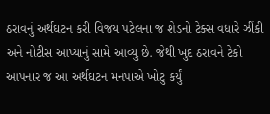ઠરાવનું અર્થઘટન કરી વિજય પટેલના જ શેડનો ટેક્સ વધારે ઝીંકી અને નોટીસ આપ્યાનું સામે આવ્યુ છે. જેથી ખુદ ઠરાવને ટેકો આપનાર જ આ અર્થઘટન મનપાએ ખોટુ કર્યું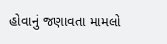હોવાનું જણાવતા મામલો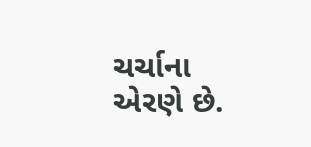ચર્ચાના એરણે છે.